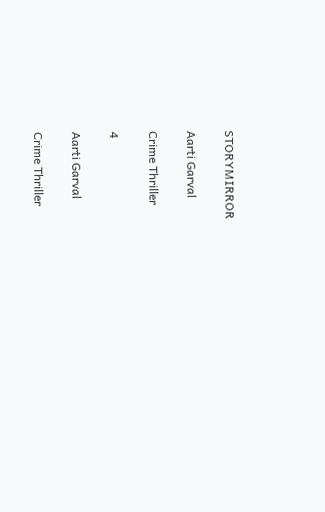STORYMIRROR

Aarti Garval

Crime Thriller

4

Aarti Garval

Crime Thriller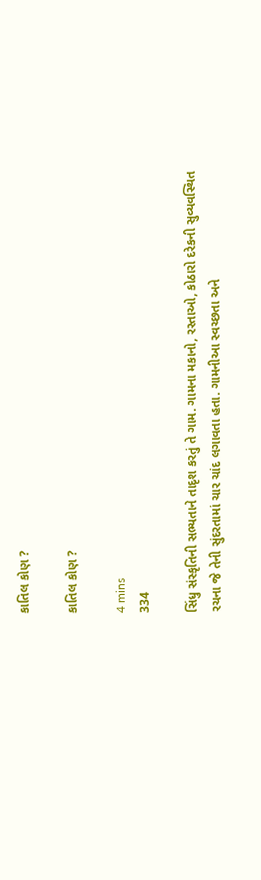કાતિલ કોણ ?

કાતિલ કોણ ?

4 mins
334

સિંધુ સંસ્કૃતિની સભ્યતાને તાદૃશ કરતું તે ગામ. ગામ‌ના મકાનો, રસ્તાઓ, કોઠારો દરેકની સુવ્યવસ્થિત રચના જે તેની‌ સુંદરતામાં ચાર ચાંદ લગાવતા હતા. ગામની‌આ સ્વચ્છતા અને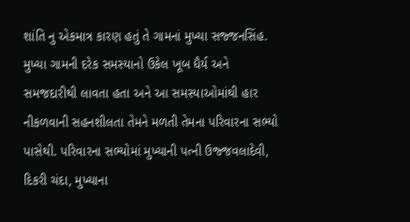શાંતિ નુ એકમાત્ર કારણ હતું તે ગામનાં મુખ્યા સજ્જનસિંહ.   મુખ્યા ગામની દરેક સમસ્યાનો ઉકેલ ખૂબ ધૈર્ય અને સમજદારીથી લાવતા હતા અને આ સમસ્યાઓમાંથી હાર નીકળવાની સહનશીલતા તેમને મળતી તેમના પરિવારના સભ્યો પાસેથી. પરિવારના સભ્યોમાં મુખ્યાની પત્ની ઉજ્જવલાદેવી, દિકરી ચંદા, મુખ્યાના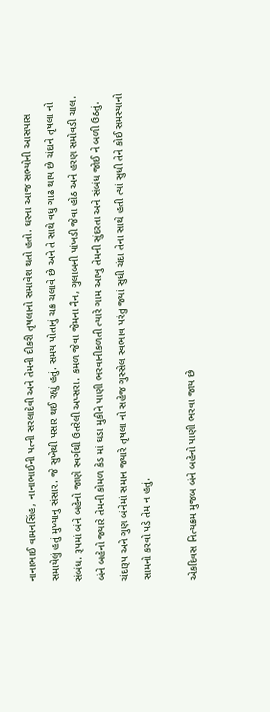નાનાભાઈ વામનસિંહ, નાના‌ભાઈની પત્ની સરલાદેવી અને તેમની દીકરી તૃષલાનો સમાવેશ થતો હતો. ઘરના આજ સભ્યોની આસપાસ સમાયેલું હતું મુખ્યાનુ‌‌ સંસાર. જે સુખેથી પસાર થઈ રહ્યું હતું. સમય પોતાનું ચક્ર ચલાવે છે અને તે સાથે વધુ ગાઢ થાય છે ચંદાને તૃષલા નો સંબંધ. રૂપમાં બંને બહેનો જાણે સ્વર્ગથી ઉતરેલી અપ્સરા. કમળ જેવા જેમના નૈન, ગુલાબની પાંખડી જેવા હોઠ અને હરણ સમોવડી ચાલ. બંને બહેનો જ્યારે તેમની કોમળ કેડ માં ઘડા મુકીને પાણી ભરવાનીકળતી ત્યારે ગામ આખુ‌ તેમની સુંદરતા અને સંબંધ જોઈ ને બળી ઉઠતું. ચંદારૂપ અને ગુણ બંનેમાં સમાન જ્યારે તૃષલા નો સહેજ ગુસ્સેલ સ્વભાવ પરંતુ જ્યાં સુધી ચંદા તેના સાથે હતી ત્યાં સુધી તેને કોઈ સમસ્યાનો સામનો ‌કરવો‌ પડે તેમ‌‌ ન હતું.

એકદિવસ નિત્યક્રમ મુજબ બંને બહેનો પાણી ભરવા જાય છે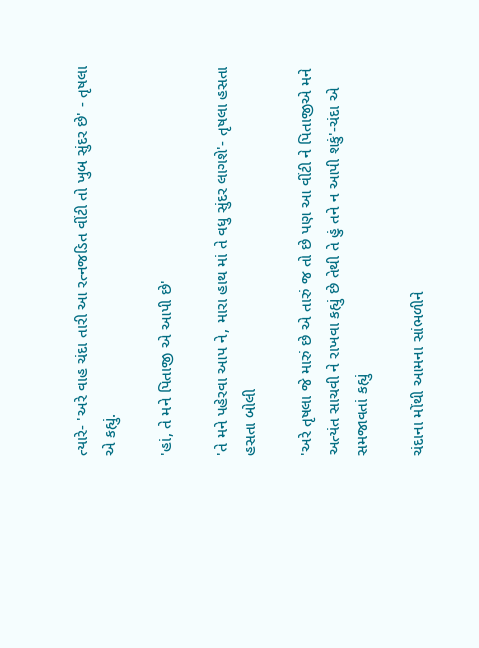ત્યારે- 'અરે વાહ ચંદા તારી આ રત્નજડિત વીંટી તો ‌ખુબ સુંદર છે' - તૃષલા એ કહ્યું.

'હાં, તે મને ‌પિતા‌જી‌ એ‌ આપી ‌છે'

'તે ‌મને પહેરવા આપ ને, મારા હાથ માં તે વધુ સુંદર લાગશે'- તૃષલા‌ હસતા‌ હસતા બોલી

'અરે તૃષલા જે મારું છે એ તારું જ તો છે પણ આ વીંટી ને પિતાજીએ મને અત્યંત સાચવી ને રાખવા કહ્યું છે તેથી તે હું તને ન આપી શકું'-ચંદા એ સમજાવતાં કહ્યું

ચંદાના‌ મોંથી આમના સાંભળીને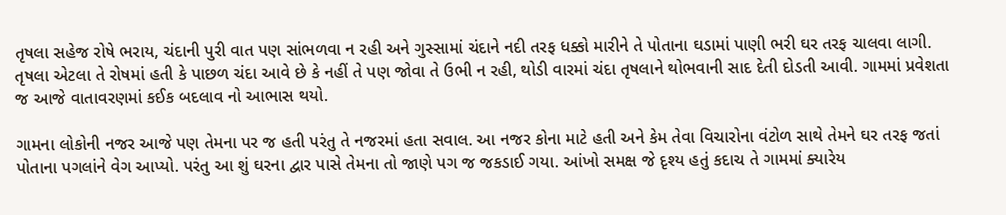તૃષલા સહેજ રોષે ભરાય, ચંદાની પુરી વાત પણ સાંભળવા ન રહી અને ગુસ્સામાં ચંદાને નદી તરફ ધક્કો મારીને તે પોતાના ઘડામાં પાણી ભરી ઘર તરફ ચાલવા લાગી. તૃષલા એટલા તે રોષમાં હતી કે પાછળ ચંદા આવે છે કે નહીં તે પણ‌ જોવા તે ઉભી ન રહી, થોડી વારમાં ચંદા તૃષલાને થોભવાની સાદ‌ દેતી‌ દોડતી આવી. ગામમાં પ્રવેશતા જ આજે વાતાવરણમાં કઈક બદલાવ નો આભાસ થયો.

ગામના લોકોની નજર આજે પણ તેમના પર જ હતી પરંતુ તે નજરમાં હતા સવાલ. આ નજર‌ કોના‌ માટે હતી અને કેમ તેવા‌‌ વિચારોના વંટોળ‌ સાથે તેમને ઘર તરફ જતાં પોતાના‌ પગલાંને વેગ આપ્યો. પરંતુ આ શું ઘરના દ્વાર પાસે તેમના તો જાણે પગ જ જકડાઈ ગયા. આંખો સમક્ષ જે દૃશ્ય હતું કદાચ તે ગામમાં ક્યારેય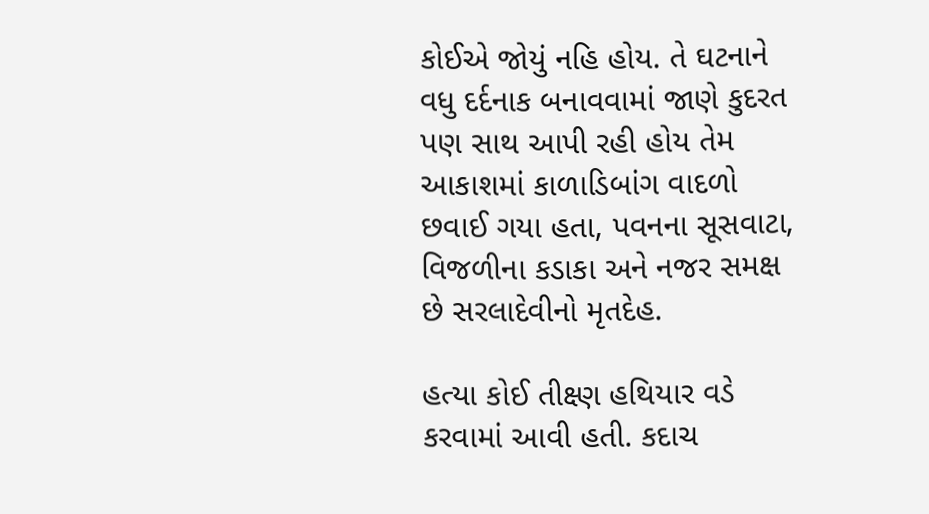કોઈએ જોયું નહિ હોય. તે ઘટનાને વધુ દર્દનાક બનાવવામાં જાણે કુદરત પણ સાથ આપી રહી હોય તેમ આકાશમાં કાળાડિબાંગ વાદળો છવાઈ ગયા હતા, પવનના સૂસવાટા, વિજળીના કડાકા અને નજર સમક્ષ છે સરલાદેવીનો મૃતદેહ.

હત્યા કોઈ તીક્ષ્ણ હથિયાર‌ વડે કરવામાં આવી હતી. કદાચ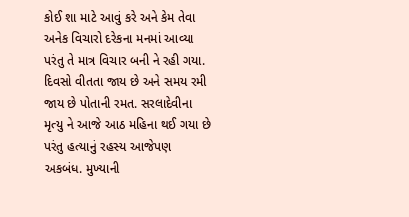કોઈ શા માટે આવું કરે અને કેમ તેવા અનેક‌ વિચારો દરેકના‌ મનમાં આવ્યા પરંતુ તે માત્ર વિચાર બની ને રહી ગયા. દિવસો વીતતા જાય છે અને સમય રમી જાય છે પોતાની રમત. સરલાદેવીના મૃત્યુ ને આજે આઠ મહિના થઈ ગયા છે પરંતુ હત્યાનું રહસ્ય આજેપણ અકબંધ. મુખ્યા‌ની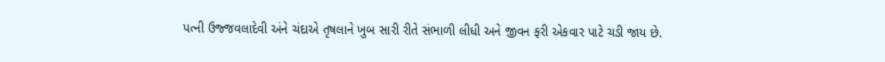પત્ની ઉજ્જવલાદેવી અંને ચંદાએ તૃષલાને ખુબ સારી રીતે સંભાળી લીધી અને જીવન ફરી એકવાર પાટે ચડી જાય છે.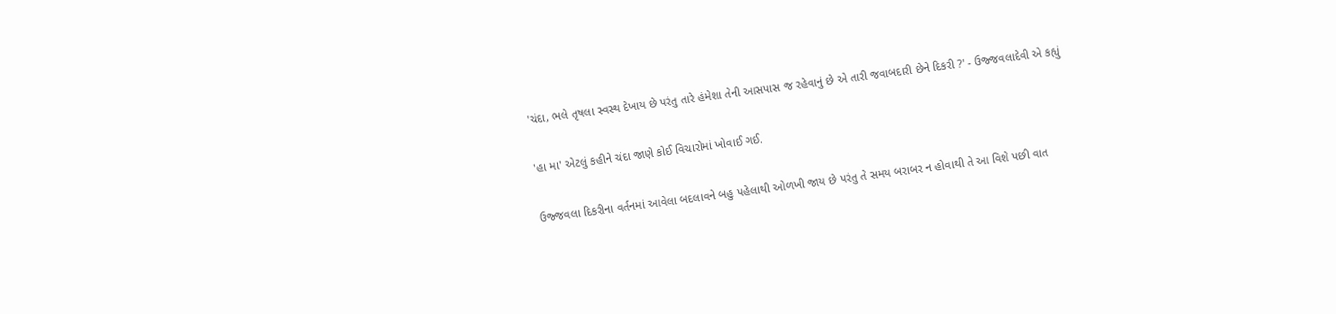'ચંદા, ભલે તૃષલા સ્વસ્થ દેખાય છે પરંતુ તારે હંમેશા તેની આસપાસ જ રહેવાનું છે એ તારી જવાબદારી છેને દિકરી ?' - ઉજ્જવલાદેવી એ કહ્યું

'હા મા' એટલું કહીને ચંદા જાણે કોઈ વિચારોમાં ખોવાઈ ગઈ.

ઉજ્જવલા દિકરીના વર્તનમાં આવેલા બદલાવને બહુ પહેલાથી ઓળખી જાય છે પરંતુ તે સમય બરાબર ન‌ હોવાથી તે આ વિશે પછી વાત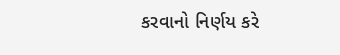કરવાનો નિર્ણય કરે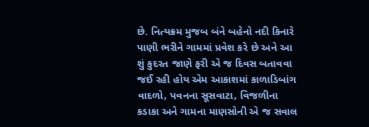છે. નિત્યક્રમ મુજબ બંને બહેનો નદી‌ કિનારે પાણી ભરીને ગામમાં પ્રવેશ કરે છે અને આ શું કુદરત જાણે ફરી એ જ દિવસ બતાવવા જઈ રહી હોય એમ આકાશમાં કાળાડિબાંગ વાદળો, પવનના સૂસવાટા, વિજળીના કડાકા અને ગામના માણસોની એ જ સવાલ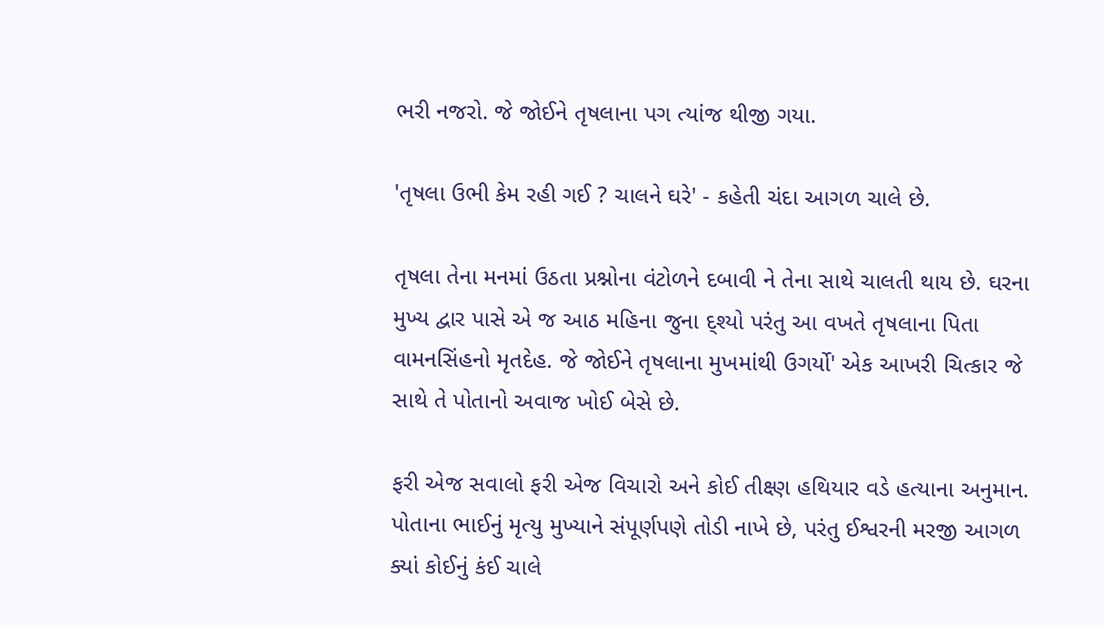ભરી નજરો. જે જોઈને તૃષલાના પગ ત્યાંજ‌ થીજી ગયા.

'તૃષલા ઉભી કેમ રહી ગઈ ? ચાલને ઘરે' - કહેતી ચંદા આગળ ચાલે છે.

તૃષલા તેના મનમાં ઉઠતા પ્રશ્નોના વંટોળને દબાવી ને તેના સાથે ચાલતી થાય છે. ઘરના મુખ્ય દ્વાર પાસે એ જ આઠ મહિના જુના દ્શ્યો પરંતુ આ વખતે તૃષલાના પિતા વામનસિંહનો મૃતદેહ. જે જોઈને તૃષલાના‌ મુખમાંથી ઉગર્યો' એક આખરી ચિત્કાર જે સાથે તે પોતાનો અવાજ ખોઈ‌ બેસે છે.

ફરી એજ સવાલો ફરી એજ વિચારો અને કોઈ તીક્ષ્ણ હથિયાર વડે હત્યાના અનુમાન. પોતાના ભાઈનું મૃત્યુ મુખ્યાને સંપૂર્ણપણે તોડી નાખે છે, પરંતુ ઈશ્વરની મરજી આગળ ક્યાં કોઈનું કંઈ ચાલે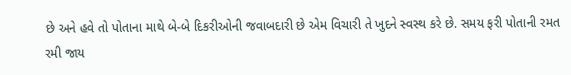છે અને હવે તો પોતાના માથે બે-બે દિકરીઓની જવાબદારી છે એમ વિચારી તે ખુદને સ્વસ્થ કરે છે. સમય ફરી પોતાની રમત રમી જાય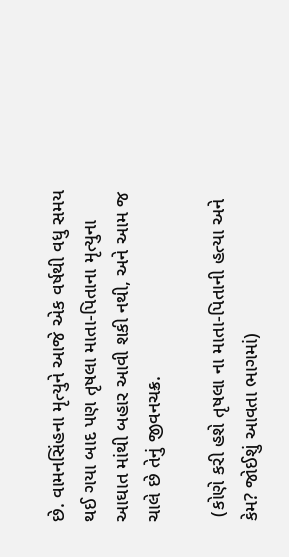છે. વામનસિંહના મૃત્યુને આજે એક વર્ષથી વધુ સમય થઈ ગયા બાદ પણ તૃષલા માતા-પિતાના મૃત્યુના આઘાત માંથી બહાર આવી શકી નથી, અને આમ જ ચાલે છે તેનું જીવનચક્ર.

 (કોણે કરી હશે તૃષલા ના માતા-પિતાની હત્યા અને કેમ? જોઈશું આવતા ભાગમાં)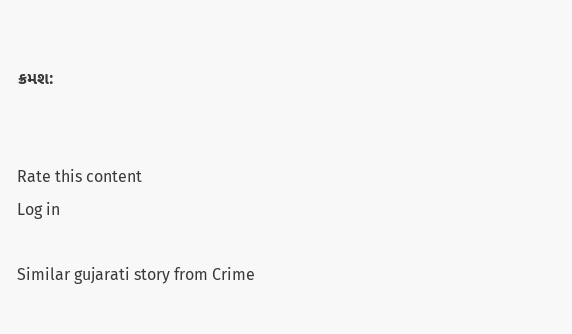ક્રમશ:


Rate this content
Log in

Similar gujarati story from Crime